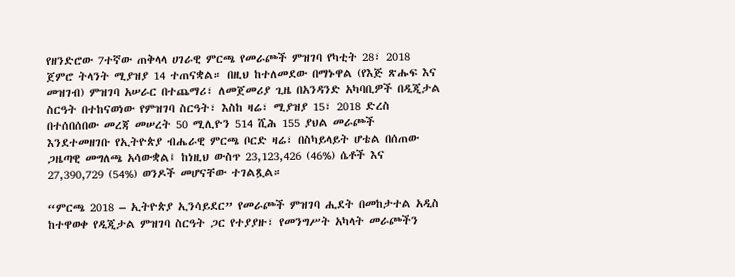የዘንድሮው 7ተኛው ጠቅላላ ሀገራዊ ምርጫ የመራጮች ምዝገባ የካቲት 28፣ 2018 ጀምሮ ትላንት ሚያዝያ 14 ተጠናቋል። በዚህ ከተለመደው በማኑዋል (የእጅ ጽሑፍ እና መዝገብ) ምዝገባ አሠራር በተጨማሪ፣ ለመጀመሪያ ጊዜ በአንዳንድ አካባቢዎች በዲጂታል ስርዓት በተከናወነው የምዝገባ ስርዓት፣ እስከ ዛሬ፣ ሚያዝያ 15፣ 2018 ድረስ በተሰበሰበው መረጃ መሠረት 50 ሚሊዮን 514 ሺሕ 155 ያህል መራጮች እንደተመዘገቡ የኢትዮጵያ ብሔራዊ ምርጫ ቦርድ ዛሬ፣ በስካይላይት ሆቴል በሰጠው ጋዜጣዊ መግለጫ አሳውቋል፤ ከነዚህ ውስጥ 23,123,426 (46%) ሴቶች እና 27,390,729 (54%) ወንዶች መሆናቸው ተገልጿል።

“ምርጫ 2018 – ኢትዮጵያ ኢንሳይደር” የመራጮች ምዝገባ ሒደት በመከታተል አዲስ ከተዋወቀ የዲጂታል ምዝገባ ስርዓት ጋር የተያያዙ፣ የመንግሥት አካላት መራጮችን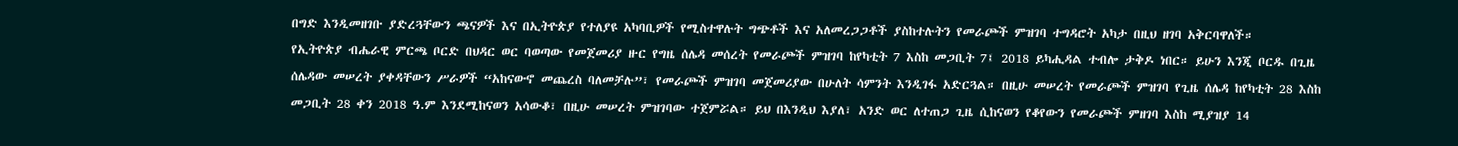በግድ እንዲመዘገቡ ያድረጓቸውን ጫናዎች እና በኢትዮጵያ የተለያዩ አካባቢዎች የሚስተዋሉት ግጭቶች እና አለመረጋጋቶች ያስከተሉትን የመራጮች ምዝገባ ተግዳሮት አካታ በዚህ ዘገባ አቅርባዋለች።
የኢትዮጵያ ብሔራዊ ምርጫ ቦርድ በህዳር ወር ባወጣው የመጀመሪያ ዙር የግዜ ሰሌዳ መሰረት የመራጮች ምዝገባ ከየካቲት 7 እስከ መጋቢት 7፤ 2018 ይካሒዳል ተብሎ ታቅዶ ነበር። ይሁን እንጂ ቦርዱ በጊዜ ሰሌዳው መሠረት ያቀዳቸውን ሥራዎች “አከናውኖ መጨረስ ባለመቻሉ”፣ የመራጮች ምዝገባ መጀመሪያው በሁለት ሳምንት እንዲገፋ አድርጓል። በዚሁ መሠረት የመራጮች ምዝገባ የጊዜ ሰሌዳ ከየካቲት 28 እስከ መጋቢት 28 ቀን 2018 ዓ.ም እንደሚከናወን አሳውቆ፣ በዚሁ መሠረት ምዝገባው ተጀምሯል። ይህ በእንዲህ እያለ፣ አንድ ወር ለተጠጋ ጊዜ ሲከናወን የቆየውን የመራጮች ምዘገባ እስከ ሚያዝያ 14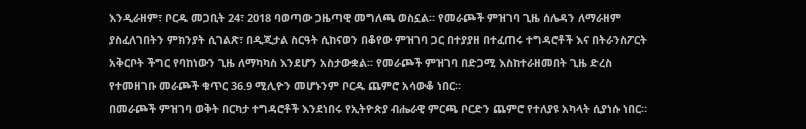እንዲራዘም፣ ቦርዱ መጋቢት 24፣ 2018 ባወጣው ጋዜጣዊ መግለጫ ወስኗል። የመራጮች ምዝገባ ጊዜ ሰሌዳን ለማራዘም ያስፈለገበትን ምክንያት ሲገልጽ፣ በዲጂታል ስርዓት ሲከናወን በቆየው ምዝገባ ጋር በተያያዘ በተፈጠሩ ተግዳሮቶች እና በትራንስፖርት አቅርቦት ችግር የባከነውን ጊዜ ለማካካስ እንደሆን አስታውቋል። የመራጮች ምዝገባ በድጋሚ እስከተራዘመበት ጊዜ ድረስ የተመዘገቡ መራጮች ቁጥር 36.9 ሚሊዮን መሆኑንም ቦርዱ ጨምሮ አሳውቆ ነበር።
በመራጮች ምዝገባ ወቅት በርካታ ተግዳሮቶች እንደነበሩ የኢትዮጵያ ብሔራዊ ምርጫ ቦርድን ጨምሮ የተለያዩ አካላት ሲያነሱ ነበር።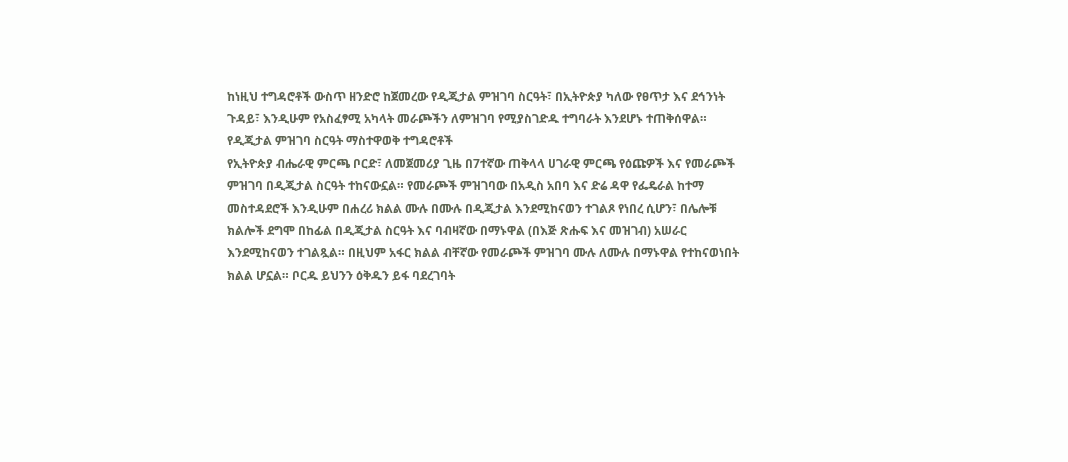ከነዚህ ተግዳሮቶች ውስጥ ዘንድሮ ከጀመረው የዲጂታል ምዝገባ ስርዓት፣ በኢትዮጵያ ካለው የፀጥታ እና ደኅንነት ጉዳይ፣ እንዲሁም የአስፈፃሚ አካላት መራጮችን ለምዝገባ የሚያስገድዱ ተግባራት እንደሆኑ ተጠቅሰዋል።
የዲጂታል ምዝገባ ስርዓት ማስተዋወቅ ተግዳሮቶች
የኢትዮጵያ ብሔራዊ ምርጫ ቦርድ፣ ለመጀመሪያ ጊዜ በ7ተኛው ጠቅላላ ሀገራዊ ምርጫ የዕጩዎች እና የመራጮች ምዝገባ በዲጂታል ስርዓት ተከናውኗል። የመራጮች ምዝገባው በአዲስ አበባ እና ድሬ ዳዋ የፌዴራል ከተማ መስተዳደሮች እንዲሁም በሐረሪ ክልል ሙሉ በሙሉ በዲጂታል እንደሚከናወን ተገልጾ የነበረ ሲሆን፣ በሌሎቹ ክልሎች ደግሞ በከፊል በዲጂታል ስርዓት እና ባብዛኛው በማኑዋል (በእጅ ጽሑፍ እና መዝገብ) አሠራር እንደሚከናወን ተገልጿል። በዚህም አፋር ክልል ብቸኛው የመራጮች ምዝገባ ሙሉ ለሙሉ በማኑዋል የተከናወነበት ክልል ሆኗል። ቦርዱ ይህንን ዕቅዱን ይፋ ባደረገባት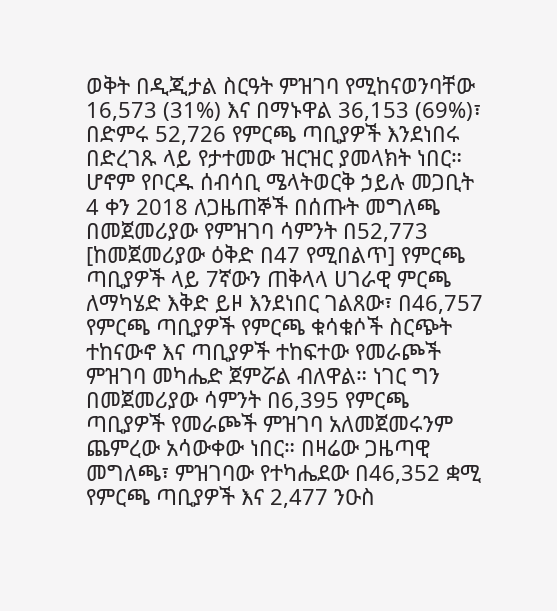ወቅት በዲጂታል ስርዓት ምዝገባ የሚከናወንባቸው 16,573 (31%) እና በማኑዋል 36,153 (69%)፣ በድምሩ 52,726 የምርጫ ጣቢያዎች እንደነበሩ በድረገጹ ላይ የታተመው ዝርዝር ያመላክት ነበር።
ሆኖም የቦርዱ ሰብሳቢ ሜላትወርቅ ኃይሉ መጋቢት 4 ቀን 2018 ለጋዜጠኞች በሰጡት መግለጫ በመጀመሪያው የምዝገባ ሳምንት በ52,773 [ከመጀመሪያው ዕቅድ በ47 የሚበልጥ] የምርጫ ጣቢያዎች ላይ 7ኛውን ጠቅላላ ሀገራዊ ምርጫ ለማካሄድ እቅድ ይዞ እንደነበር ገልጸው፣ በ46,757 የምርጫ ጣቢያዎች የምርጫ ቁሳቁሶች ስርጭት ተከናውኖ እና ጣቢያዎች ተከፍተው የመራጮች ምዝገባ መካሔድ ጀምሯል ብለዋል። ነገር ግን በመጀመሪያው ሳምንት በ6,395 የምርጫ ጣቢያዎች የመራጮች ምዝገባ አለመጀመሩንም ጨምረው አሳውቀው ነበር። በዛሬው ጋዜጣዊ መግለጫ፣ ምዝገባው የተካሔደው በ46,352 ቋሚ የምርጫ ጣቢያዎች እና 2,477 ንዑስ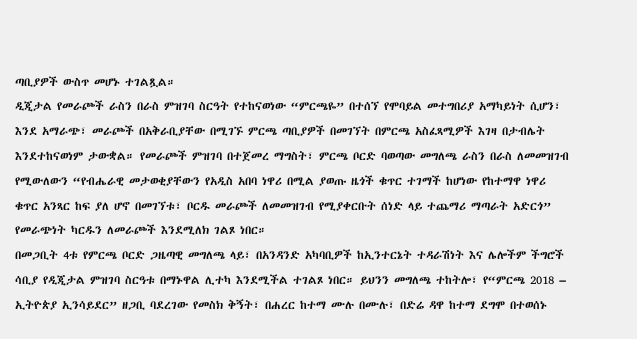ጣቢያዎች ውስጥ መሆኑ ተገልጿል።
ዲጂታል የመራጮች ራስን በራስ ምዝገባ ስርዓት የተከናወነው “ምርጫዬ” በተሰኘ የሞባይል መተግበሪያ አማካይነት ሲሆን፣ እንደ አማራጭ፣ መራጮች በአቅራቢያቸው በሚገኙ ምርጫ ጣቢያዎች በመገኘት በምርጫ አስፈጻሚዎች እገዛ በታብሌት እንደተከናወነም ታውቋል። የመራጮች ምዝገባ በተጀመረ ማግስት፣ ምርጫ ቦርድ ባወጣው መግለጫ ራስን በራስ ለመመዝገብ የሚውለውን “የብሔራዊ መታወቂያቸውን የአዲስ አበባ ነዋሪ በሚል ያወጡ ዜጎች ቁጥር ተገማች ከሆነው የከተማዋ ነዋሪ ቁጥር አንጻር ከፍ ያለ ሆኖ በመገኘቱ፣ ቦርዱ መራጮች ለመመዝገብ የሚያቀርቡት ሰነድ ላይ ተጨማሪ ማጣራት አድርጎ” የመራጭነት ካርዱን ለመራጮች እንደሚለክ ገልጾ ነበር።
በመጋቢት 4ቱ የምርጫ ቦርድ ጋዜጣዊ መግለጫ ላይ፣ በአንዳንድ አካባቢዎች ከኢንተርኔት ተዳራሽነት እና ሌሎችም ችግሮች ሳቢያ የዲጂታል ምዝገባ ስርዓቱ በማኑዋል ሊተካ እንደሚችል ተገልጾ ነበር። ይህንን መግለጫ ተከትሎ፣ የ“ምርጫ 2018 – ኢትዮጵያ ኢንሳይደር” ዘጋቢ ባደረገው የመስክ ቅኝት፣ በሐረር ከተማ ሙሉ በሙሉ፣ በድሬ ዳዋ ከተማ ደግሞ በተወሰኑ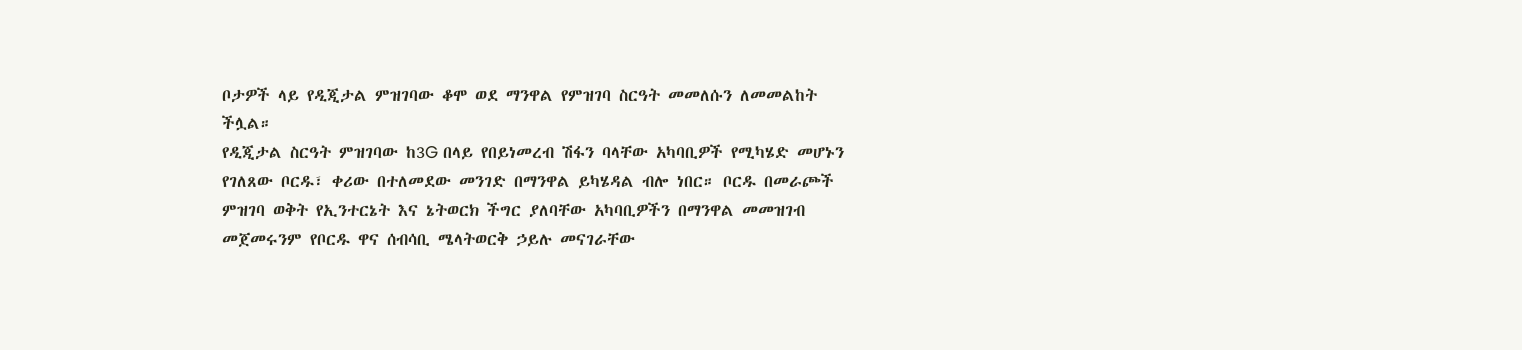ቦታዎች ላይ የዲጂታል ምዝገባው ቆሞ ወደ ማንዋል የምዝገባ ስርዓት መመለሱን ለመመልከት ችሏል።
የዲጂታል ስርዓት ምዝገባው ከ3G በላይ የበይነመረብ ሽፋን ባላቸው አካባቢዎች የሚካሄድ መሆኑን የገለጸው ቦርዱ፣ ቀሪው በተለመደው መንገድ በማንዋል ይካሄዳል ብሎ ነበር። ቦርዱ በመራጮች ምዝገባ ወቅት የኢንተርኔት እና ኔትወርክ ችግር ያለባቸው አካባቢዎችን በማንዋል መመዝገብ መጀመሩንም የቦርዱ ዋና ሰብሳቢ ሜላትወርቅ ኃይሉ መናገራቸው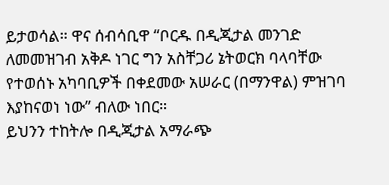ይታወሳል። ዋና ሰብሳቢዋ “ቦርዱ በዲጂታል መንገድ ለመመዝገብ አቅዶ ነገር ግን አስቸጋሪ ኔትወርክ ባላባቸው የተወሰኑ አካባቢዎች በቀደመው አሠራር (በማንዋል) ምዝገባ እያከናወነ ነው” ብለው ነበር።
ይህንን ተከትሎ በዲጂታል አማራጭ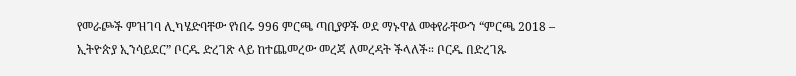የመራጮች ምዝገባ ሊካሄድባቸው የነበሩ 996 ምርጫ ጣቢያዎች ወደ ማኑዋል መቀየራቸውን “ምርጫ 2018 – ኢትዮጵያ ኢንሳይደር” ቦርዱ ድረገጽ ላይ ከተጨመረው መረጃ ለመረዳት ችላለች። ቦርዱ በድረገጹ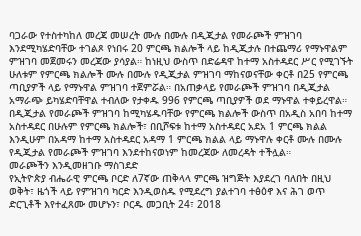ባጋራው የተስተካከለ መረጃ መሠረት ሙሉ በሙሉ በዲጂታል የመራጮች ምዝገባ እንደሚካሄድባቸው ተገልጾ የነበሩ 20 ምርጫ ክልሎች ላይ ከዲጂታሉ በተጨማሪ የማኑዋልም ምዝገባ መጀመሩን መረጃው ያሳያል። ከነዚህ ውስጥ በድሬዳዋ ከተማ አስተዳደር ሥር የሚገኙት ሁለቱም የምርጫ ክልሎች ሙሉ በሙሉ የዲጂታል ምዝገባ ማከናወናቸው ቀርቶ በ25 የምርጫ ጣቢያዎች ላይ የማኑዋል ምዝገባ ተጀምሯል። በአጠቃላይ የመራጮች ምዝገባ በዲጂታል አማራጭ ይካሄድባቸዋል ተብለው የታቀዱ 996 የምርጫ ጣቢያዎች ወደ ማኑዋል ተቀይረዋል።
በዲጂታል የመራጮች ምዝገባ ከሚካሄዱባቸው የምርጫ ክልሎች ውስጥ በአዲስ አበባ ከተማ አስተዳደር በሁሉም የምርጫ ክልሎች፣ በቢሾፍቱ ከተማ አስተዳደር አደአ 1 ምርጫ ክልል እንዲሁም በአዳማ ከተማ አስተዳደር አዳማ 1 ምርጫ ክልል ላይ ማኑዋሉ ቀርቶ ሙሉ በሙሉ የዲጂታል የመራጮች ምዝገባ እንደተከናወነም ከመረጃው ለመረዳት ተችሏል።
መራጮችን እንዲመዘገቡ ማስገደድ
የኢትዮጵያ ብሔራዊ ምርጫ ቦርድ ለ7ኛው ጠቅላላ ምርጫ ዝግጅት እያደረገ ባለበት በዚህ ወቅት፣ ዜጎች ላይ የምዝገባ ካርድ እንዲወስዱ የሚደረግ ያልተገባ ተፅዕኖ እና ሕገ ወጥ ድርጊቶች እየተፈጸሙ መሆኑን፣ ቦርዱ መጋቢት 24፣ 2018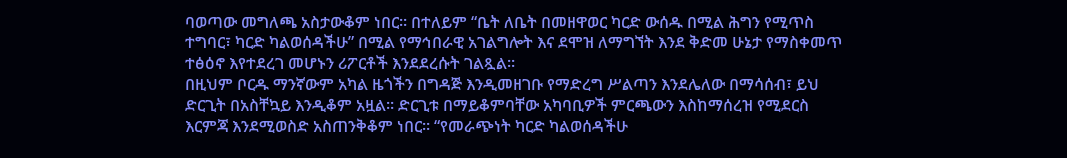ባወጣው መግለጫ አስታውቆም ነበር። በተለይም “ቤት ለቤት በመዘዋወር ካርድ ውሰዱ በሚል ሕግን የሚጥስ ተግባር፣ ካርድ ካልወሰዳችሁ” በሚል የማኅበራዊ አገልግሎት እና ደሞዝ ለማግኘት እንደ ቅድመ ሁኔታ የማስቀመጥ ተፅዕኖ እየተደረገ መሆኑን ሪፖርቶች እንደደረሱት ገልጿል።
በዚህም ቦርዱ ማንኛውም አካል ዜጎችን በግዳጅ እንዲመዘገቡ የማድረግ ሥልጣን እንደሌለው በማሳሰብ፣ ይህ ድርጊት በአስቸኳይ እንዲቆም አዟል። ድርጊቱ በማይቆምባቸው አካባቢዎች ምርጫውን እስከማሰረዝ የሚደርስ እርምጃ እንደሚወስድ አስጠንቅቆም ነበር። “የመራጭነት ካርድ ካልወሰዳችሁ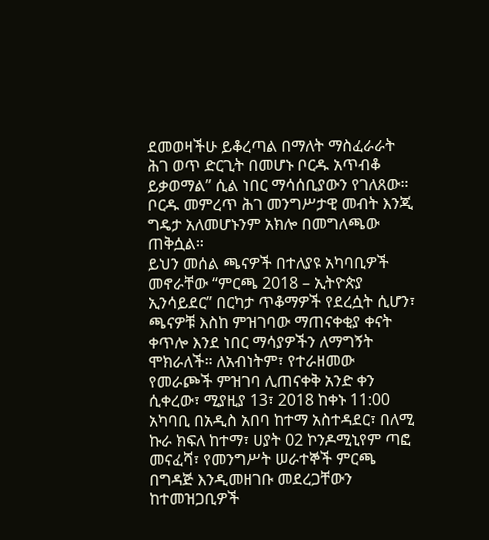ደመወዛችሁ ይቆረጣል በማለት ማስፈራራት ሕገ ወጥ ድርጊት በመሆኑ ቦርዱ አጥብቆ ይቃወማል” ሲል ነበር ማሳሰቢያውን የገለጸው። ቦርዱ መምረጥ ሕገ መንግሥታዊ መብት እንጂ ግዴታ አለመሆኑንም አክሎ በመግለጫው ጠቅሷል።
ይህን መሰል ጫናዎች በተለያዩ አካባቢዎች መኖራቸው “ምርጫ 2018 – ኢትዮጵያ ኢንሳይደር” በርካታ ጥቆማዎች የደረሷት ሲሆን፣ ጫናዎቹ እስከ ምዝገባው ማጠናቀቂያ ቀናት ቀጥሎ እንደ ነበር ማሳያዎችን ለማግኝት ሞክራለች። ለአብነትም፣ የተራዘመው የመራጮች ምዝገባ ሊጠናቀቅ አንድ ቀን ሲቀረው፣ ሚያዚያ 13፣ 2018 ከቀኑ 11:00 አካባቢ በአዲስ አበባ ከተማ አስተዳደር፣ በለሚ ኩራ ክፍለ ከተማ፣ ሀያት 02 ኮንዶሚኒየም ጣፎ መናፈሻ፣ የመንግሥት ሠራተኞች ምርጫ በግዳጅ እንዲመዘገቡ መደረጋቸውን ከተመዝጋቢዎች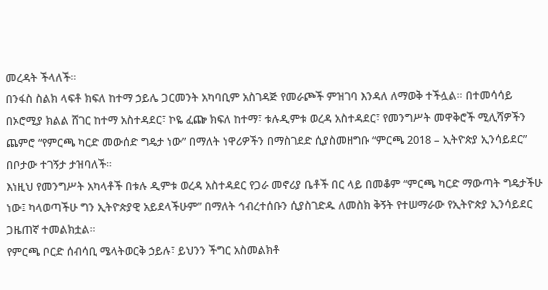መረዳት ችላለች።
በንፋስ ስልክ ላፍቶ ክፍለ ከተማ ኃይሌ ጋርመንት አካባቢም አስገዳጅ የመራጮች ምዝገባ እንዳለ ለማወቅ ተችሏል። በተመሳሳይ በኦሮሚያ ክልል ሸገር ከተማ አስተዳደር፣ ኮዬ ፈጬ ክፍለ ከተማ፣ ቱሉዲምቱ ወረዳ አስተዳደር፣ የመንግሥት መዋቅሮች ሚሊሻዎችን ጨምሮ “የምርጫ ካርድ መውሰድ ግዴታ ነው” በማለት ነዋሪዎችን በማስገደድ ሲያስመዘግቡ “ምርጫ 2018 – ኢትዮጵያ ኢንሳይደር” በቦታው ተገኝታ ታዝባለች።
እነዚህ የመንግሥት አካላቶች በቱሉ ዲምቱ ወረዳ አስተዳደር የጋራ መኖሪያ ቤቶች በር ላይ በመቆም “ምርጫ ካርድ ማውጣት ግዴታችሁ ነው፤ ካላወጣችሁ ግን ኢትዮጵያዊ አይደላችሁም” በማለት ኅብረተሰቡን ሲያስገድዱ ለመስክ ቅኝት የተሠማራው የኢትዮጵያ ኢንሳይደር ጋዜጠኛ ተመልክቷል።
የምርጫ ቦርድ ሰብሳቢ ሜላትወርቅ ኃይሉ፣ ይህንን ችግር አስመልክቶ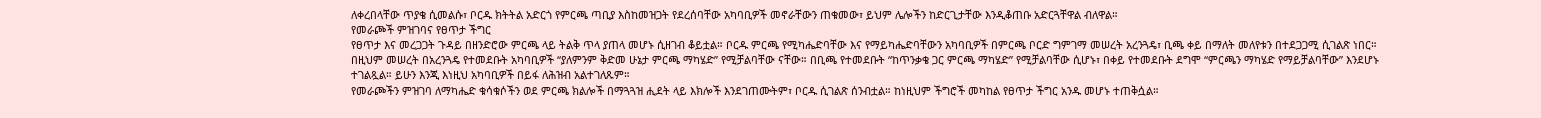ለቀረበላቸው ጥያቄ ሲመልሱ፣ ቦርዱ ክትትል አድርጎ የምርጫ ጣቢያ እስከመዝጋት የደረሰባቸው አካባቢዎች መኖራቸውን ጠቁመው፣ ይህም ሌሎችን ከድርጊታቸው እንዲቆጠቡ አድርጓቸዋል ብለዋል።
የመራጮች ምዝገባና የፀጥታ ችግር
የፀጥታ እና መረጋጋት ጉዳይ በዘንድሮው ምርጫ ላይ ትልቅ ጥላ ያጠላ መሆኑ ሲዘገብ ቆይቷል። ቦርዱ ምርጫ የሚካሔድባቸው እና የማይካሔድባቸውን አካባቢዎች በምርጫ ቦርድ ግምገማ መሠረት አረንጓዴ፣ ቢጫ ቀይ በማለት መለየቱን በተደጋጋሚ ሲገልጽ ነበር። በዚህም መሠረት በአረንጓዴ የተመደቡት አካባቢዎች “ያለምንም ቅድመ ሁኔታ ምርጫ ማካሄድ” የሚቻልባቸው ናቸው። በቢጫ የተመደቡት “ከጥንቃቄ ጋር ምርጫ ማካሄድ” የሚቻልባቸው ሲሆኑ፣ በቀይ የተመደቡት ደግሞ “ምርጫን ማካሄድ የማይቻልባቸው” እንደሆኑ ተገልጿል። ይሁን እንጂ እነዚህ አካባቢዎች በይፋ ለሕዝብ አልተገለጹም።
የመራጮችን ምዝገባ ለማካሔድ ቁሳቁሶችን ወደ ምርጫ ክልሎች በማጓጓዝ ሒደት ላይ እክሎች እንደገጠሙትም፣ ቦርዱ ሲገልጽ ሰንብቷል። ከነዚህም ችግሮች መካከል የፀጥታ ችግር አንዱ መሆኑ ተጠቅሷል።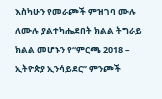እስካሁን የመራጮች ምዝገባ ሙሉ ለሙሉ ያልተካሔደበት ክልል ትግራይ ክልል መሆኑን የ“ምርጫ 2018 – ኢትዮጵያ ኢንሳይደር” ምንጮች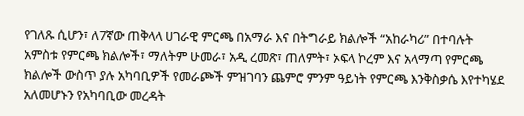የገለጹ ሲሆን፣ ለ7ኛው ጠቅላላ ሀገራዊ ምርጫ በአማራ እና በትግራይ ክልሎች “አከራካሪ” በተባሉት አምስቱ የምርጫ ክልሎች፣ ማለትም ሁመራ፣ አዲ ረመጽ፣ ጠለምት፣ ኦፍላ ኮረም እና አላማጣ የምርጫ ክልሎች ውስጥ ያሉ አካባቢዎች የመራጮች ምዝገባን ጨምሮ ምንም ዓይነት የምርጫ እንቅስቃሴ እየተካሄደ አለመሆኑን የአካባቢው መረዳት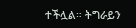ተችሏል። ትግራይን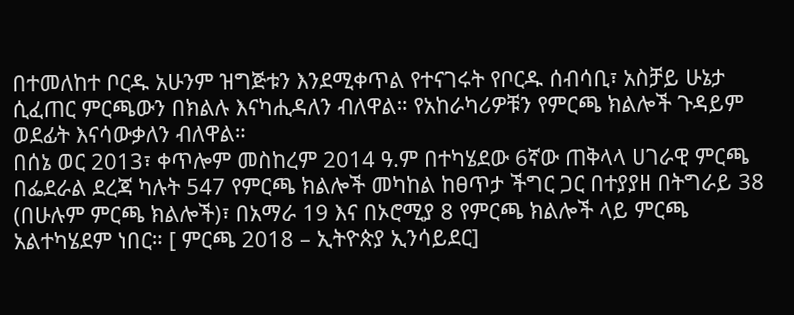በተመለከተ ቦርዱ አሁንም ዝግጅቱን እንደሚቀጥል የተናገሩት የቦርዱ ሰብሳቢ፣ አስቻይ ሁኔታ ሲፈጠር ምርጫውን በክልሉ እናካሒዳለን ብለዋል። የአከራካሪዎቹን የምርጫ ክልሎች ጉዳይም ወደፊት እናሳውቃለን ብለዋል።
በሰኔ ወር 2013፣ ቀጥሎም መስከረም 2014 ዓ.ም በተካሄደው 6ኛው ጠቅላላ ሀገራዊ ምርጫ በፌደራል ደረጃ ካሉት 547 የምርጫ ክልሎች መካከል ከፀጥታ ችግር ጋር በተያያዘ በትግራይ 38 (በሁሉም ምርጫ ክልሎች)፣ በአማራ 19 እና በኦሮሚያ 8 የምርጫ ክልሎች ላይ ምርጫ አልተካሄደም ነበር። [ ምርጫ 2018 – ኢትዮጵያ ኢንሳይደር]